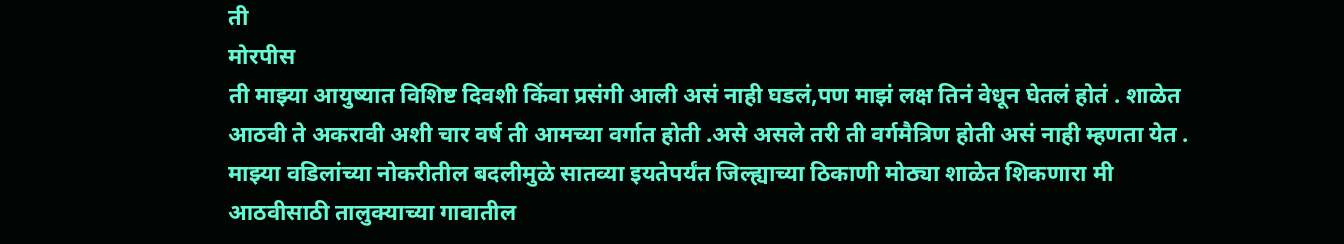ती
मोरपीस
ती माझ्या आयुष्यात विशिष्ट दिवशी किंवा प्रसंगी आली असं नाही घडलं,पण माझं लक्ष तिनं वेधून घेतलं होतं . शाळेत आठवी ते अकरावी अशी चार वर्ष ती आमच्या वर्गात होती .असे असले तरी ती वर्गमैत्रिण होती असं नाही म्हणता येत . माझ्या वडिलांच्या नोकरीतील बदलीमुळे सातव्या इयतेपर्यंत जिल्ह्याच्या ठिकाणी मोठ्या शाळेत शिकणारा मी आठवीसाठी तालुक्याच्या गावातील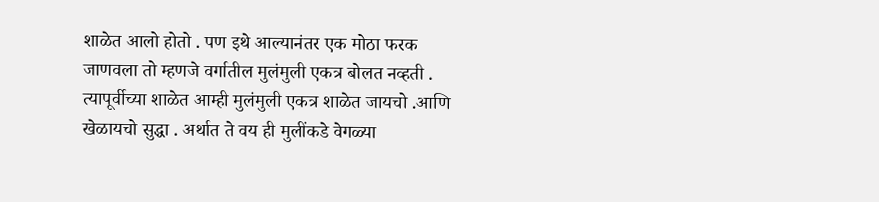शाळेत आलो होतो . पण इथे आल्यानंतर एक मोठा फरक जाणवला तो म्हणजे वर्गातील मुलंमुली एकत्र बोलत नव्हती . त्यापूर्वीच्या शाळेत आम्ही मुलंमुली एकत्र शाळेत जायचो .आणि खेळायचो सुद्धा . अर्थात ते वय ही मुलींकडे वेगळ्या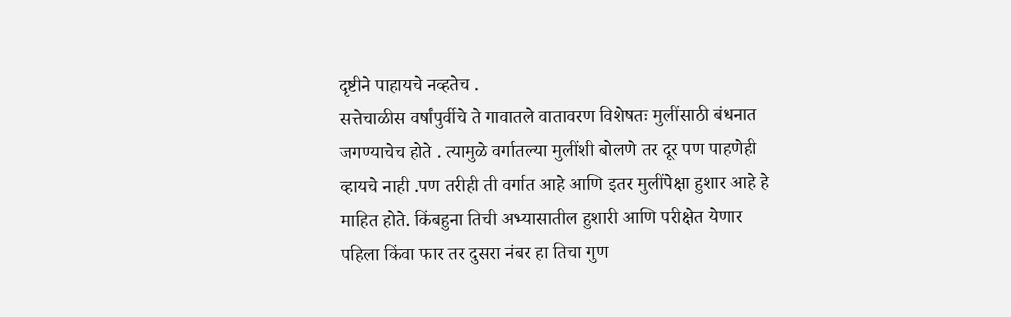दृष्टीने पाहायचे नव्हतेच .
सत्तेचाळीस वर्षांपुर्वीचे ते गावातले वातावरण विशेषतः मुलींसाठी बंधनात जगण्याचेच होते . त्यामुळे वर्गातल्या मुलींशी बोलणे तर दूर पण पाहणेही व्हायचे नाही .पण तरीही ती वर्गात आहे आणि इतर मुलींपेक्षा हुशार आहे हे माहित होते. किंबहुना तिची अभ्यासातील हुशारी आणि परीक्षेत येणार पहिला किंवा फार तर दुसरा नंबर हा तिचा गुण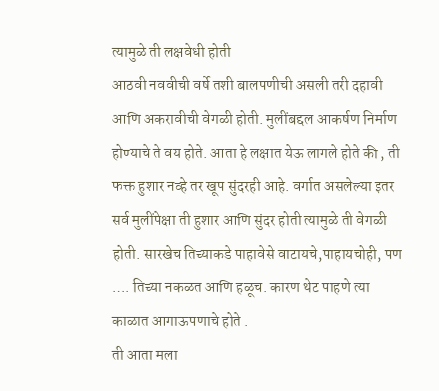त्यामुळे ती लक्षवेधी होती
आठवी नववीची वर्षे तशी बालपणीची असली तरी दहावी आणि अकरावीची वेगळी होती. मुलींबद्दल आकर्षण निर्माण होण्याचे ते वय होते. आता हे लक्षात येऊ लागले होते की , ती फक्त हुशार नव्हे तर खूप सुंदरही आहे. वर्गात असलेल्या इतर सर्व मुलींपेक्षा ती हुशार आणि सुंदर होती त्यामुळे ती वेगळी होती. सारखेच तिच्याकडे पाहावेसे वाटायचे,पाहायचोही, पण …. तिच्या नकळत आणि हळूच. कारण थेट पाहणे त्या काळात आगाऊपणाचे होते .
ती आता मला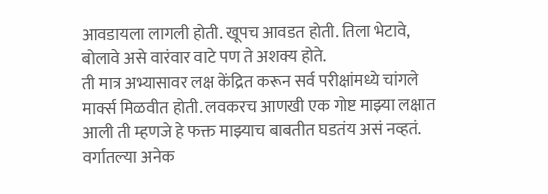आवडायला लागली होती. खूपच आवडत होती. तिला भेटावे, बोलावे असे वारंवार वाटे पण ते अशक्य होते.
ती मात्र अभ्यासावर लक्ष केंद्रित करून सर्व परीक्षांमध्ये चांगले मार्क्स मिळवीत होती. लवकरच आणखी एक गोष्ट माझ्या लक्षात आली ती म्हणजे हे फक्त माझ्याच बाबतीत घडतंय असं नव्हतं.
वर्गातल्या अनेक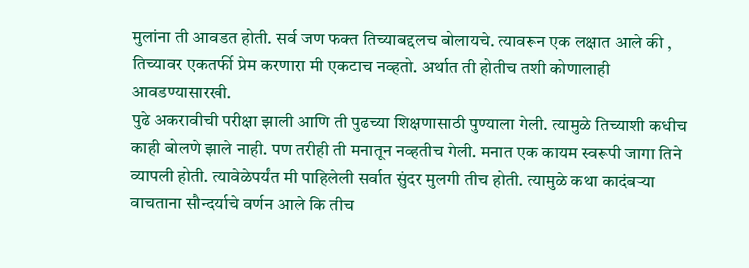मुलांना ती आवडत होती. सर्व जण फक्त तिच्याबद्दलच बोलायचे. त्यावरून एक लक्षात आले की , तिच्यावर एकतर्फी प्रेम करणारा मी एकटाच नव्हतो. अर्थात ती होतीच तशी कोणालाही आवडण्यासारखी.
पुढे अकरावीची परीक्षा झाली आणि ती पुढच्या शिक्षणासाठी पुण्याला गेली. त्यामुळे तिच्याशी कधीच काही बोलणे झाले नाही. पण तरीही ती मनातून नव्हतीच गेली. मनात एक कायम स्वरूपी जागा तिने व्यापली होती. त्यावेळेपर्यंत मी पाहिलेली सर्वात सुंदर मुलगी तीच होती. त्यामुळे कथा कादंबऱ्या वाचताना सौन्दर्याचे वर्णन आले कि तीच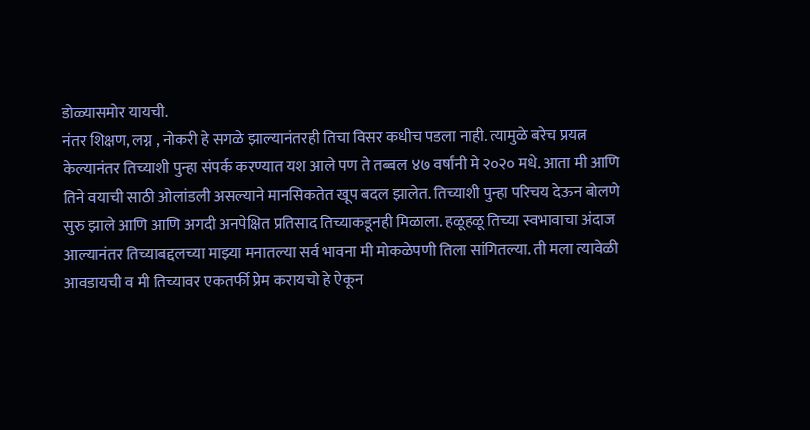डोळ्यासमोर यायची.
नंतर शिक्षण, लग्न , नोकरी हे सगळे झाल्यानंतरही तिचा विसर कधीच पडला नाही. त्यामुळे बरेच प्रयत्न केल्यानंतर तिच्याशी पुन्हा संपर्क करण्यात यश आले पण ते तब्बल ४७ वर्षांनी मे २०२० मधे. आता मी आणि तिने वयाची साठी ओलांडली असल्याने मानसिकतेत खूप बदल झालेत. तिच्याशी पुन्हा परिचय देऊन बोलणे सुरु झाले आणि आणि अगदी अनपेक्षित प्रतिसाद तिच्याकडूनही मिळाला. हळूहळू तिच्या स्वभावाचा अंदाज आल्यानंतर तिच्याबद्दलच्या माझ्या मनातल्या सर्व भावना मी मोकळेपणी तिला सांगितल्या. ती मला त्यावेळी आवडायची व मी तिच्यावर एकतर्फी प्रेम करायचो हे ऐकून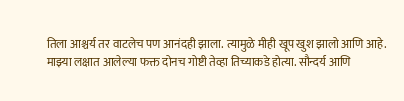तिला आश्चर्य तर वाटलेच पण आनंदही झाला. त्यामुळे मीही खूप खुश झालो आणि आहे.
माझ्या लक्षात आलेल्या फक्त दोनच गोष्टी तेव्हा तिच्याकडे होत्या. सौन्दर्य आणि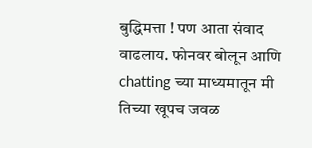बुद्धिमत्ता ! पण आता संवाद वाढलाय. फोनवर बोलून आणि chatting च्या माध्यमातून मी तिच्या खूपच जवळ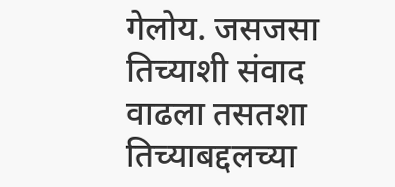गेलोय. जसजसा तिच्याशी संवाद वाढला तसतशा तिच्याबद्दलच्या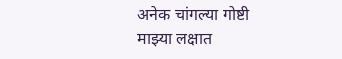अनेक चांगल्या गोष्टी माझ्या लक्षात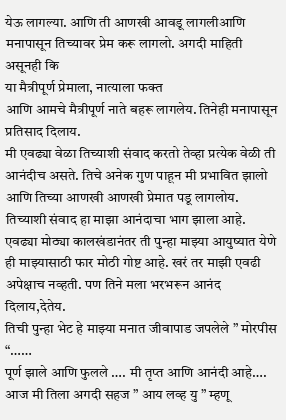येऊ लागल्या. आणि ती आणखी आवडू लागलीआणि मनापासून तिच्यावर प्रेम करू लागलो. अगदी माहिती असूनही कि
या मैत्रीपूर्ण प्रेमाला, नात्याला फक्त
आणि आमचे मैत्रीपूर्ण नाते बहरू लागलेय. तिनेही मनापासून प्रतिसाद दिलाय.
मी एवढ्या वेळा तिच्याशी संवाद करतो तेव्हा प्रत्येक वेळी ती आनंदीच असते. तिचे अनेक गुण पाहून मी प्रभावित झालो आणि तिच्या आणखी आणखी प्रेमात पडू लागलोय. तिच्याशी संवाद हा माझा आनंदाचा भाग झाला आहे. एवढ्या मोठ्या कालखंडानंतर ती पुन्हा माझ्या आयुष्यात येणे ही माझ्यासाठी फार मोठी गोष्ट आहे. खरं तर माझी एवढी अपेक्षाच नव्हती. पण तिने मला भरभरून आनंद दिलाय,देतेय.
तिची पुन्हा भेट हे माझ्या मनात जीवापाड जपलेले ” मोरपीस “……
पूर्ण झाले आणि फुलले …. मी तृप्त आणि आनंदी आहे….
आज मी तिला अगदी सहज ” आय लव्ह यु ” म्हणू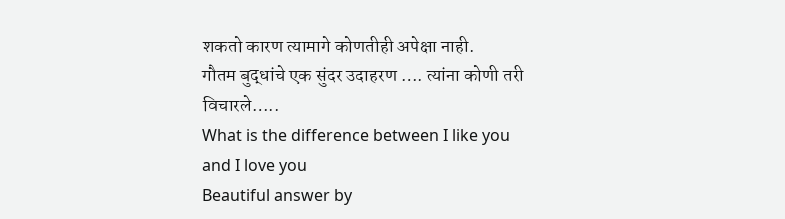शकतो कारण त्यामागे कोणतीही अपेक्षा नाही.
गौतम बुद्धांचे एक सुंदर उदाहरण …. त्यांना कोणी तरी विचारले…..
What is the difference between I like you and I love you
Beautiful answer by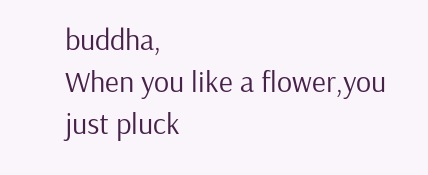buddha,
When you like a flower,you just pluck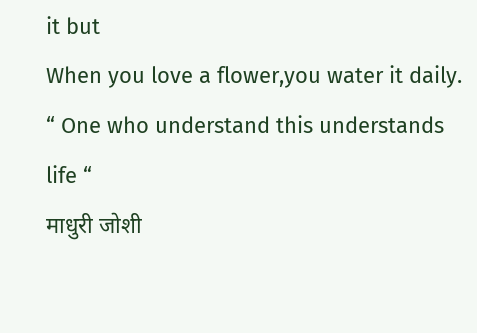it but
When you love a flower,you water it daily.
“ One who understand this understands life “
माधुरी जोशी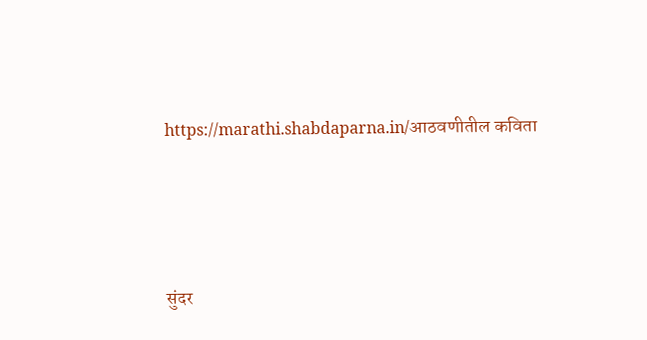https://marathi.shabdaparna.in/आठवणीतील कविता






सुंदर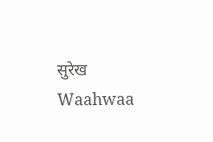सुरेख
Waahwaa